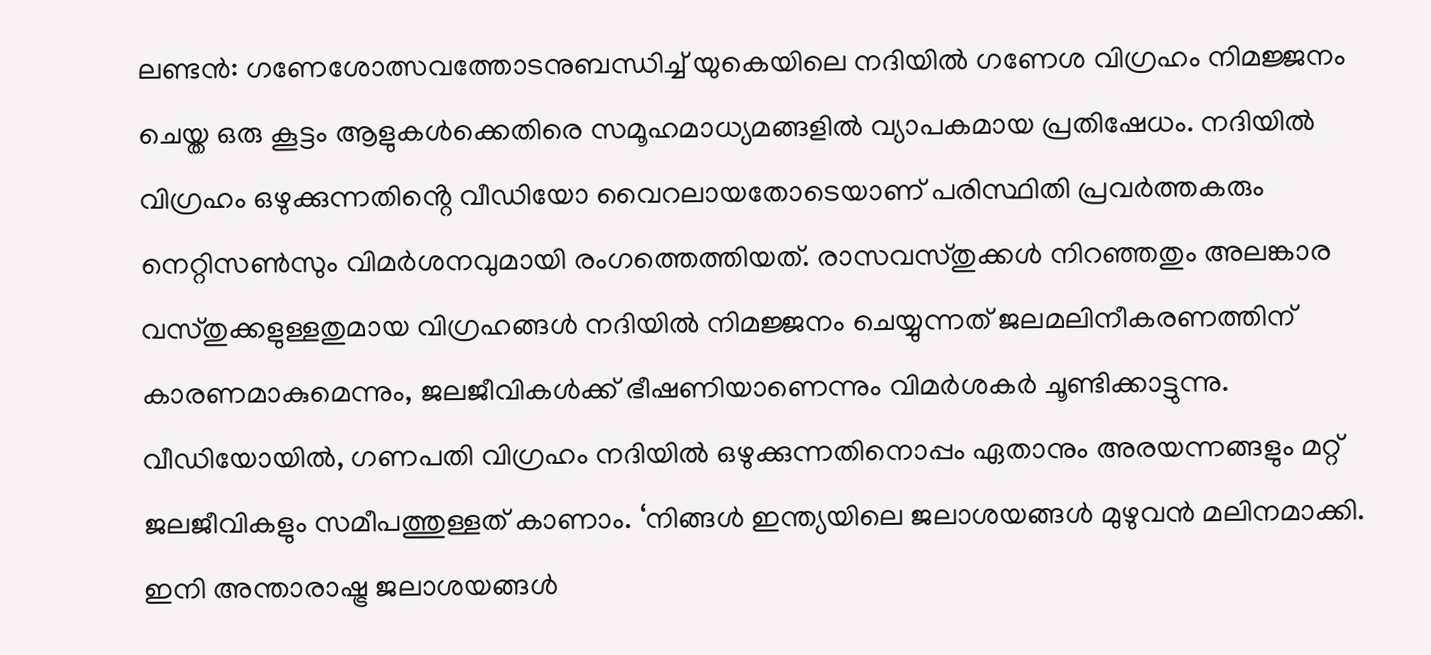ലണ്ടൻ: ഗണേശോത്സവത്തോടനുബന്ധിച്ച് യുകെയിലെ നദിയിൽ ഗണേശ വിഗ്രഹം നിമജ്ജനം ചെയ്ത ഒരു കൂട്ടം ആളുകൾക്കെതിരെ സമൂഹമാധ്യമങ്ങളിൽ വ്യാപകമായ പ്രതിഷേധം. നദിയിൽ വിഗ്രഹം ഒഴുക്കുന്നതിൻ്റെ വീഡിയോ വൈറലായതോടെയാണ് പരിസ്ഥിതി പ്രവർത്തകരും നെറ്റിസൺസും വിമർശനവുമായി രംഗത്തെത്തിയത്. രാസവസ്തുക്കൾ നിറഞ്ഞതും അലങ്കാര വസ്തുക്കളുള്ളതുമായ വിഗ്രഹങ്ങൾ നദിയിൽ നിമജ്ജനം ചെയ്യുന്നത് ജലമലിനീകരണത്തിന് കാരണമാകുമെന്നും, ജലജീവികൾക്ക് ഭീഷണിയാണെന്നും വിമർശകർ ചൂണ്ടിക്കാട്ടുന്നു.
വീഡിയോയിൽ, ഗണപതി വിഗ്രഹം നദിയിൽ ഒഴുക്കുന്നതിനൊപ്പം ഏതാനും അരയന്നങ്ങളും മറ്റ് ജലജീവികളും സമീപത്തുള്ളത് കാണാം. ‘നിങ്ങൾ ഇന്ത്യയിലെ ജലാശയങ്ങൾ മുഴുവൻ മലിനമാക്കി. ഇനി അന്താരാഷ്ട്ര ജലാശയങ്ങൾ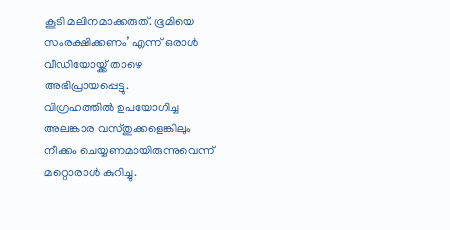കൂടി മലിനമാക്കരുത്. ഭൂമിയെ സംരക്ഷിക്കണം’ എന്ന് ഒരാൾ വീഡിയോയ്ക്ക് താഴെ അഭിപ്രായപ്പെട്ടു.
വിഗ്രഹത്തിൽ ഉപയോഗിച്ച അലങ്കാര വസ്തുക്കളെങ്കിലും നീക്കം ചെയ്യണമായിരുന്നുവെന്ന് മറ്റൊരാൾ കുറിച്ചു.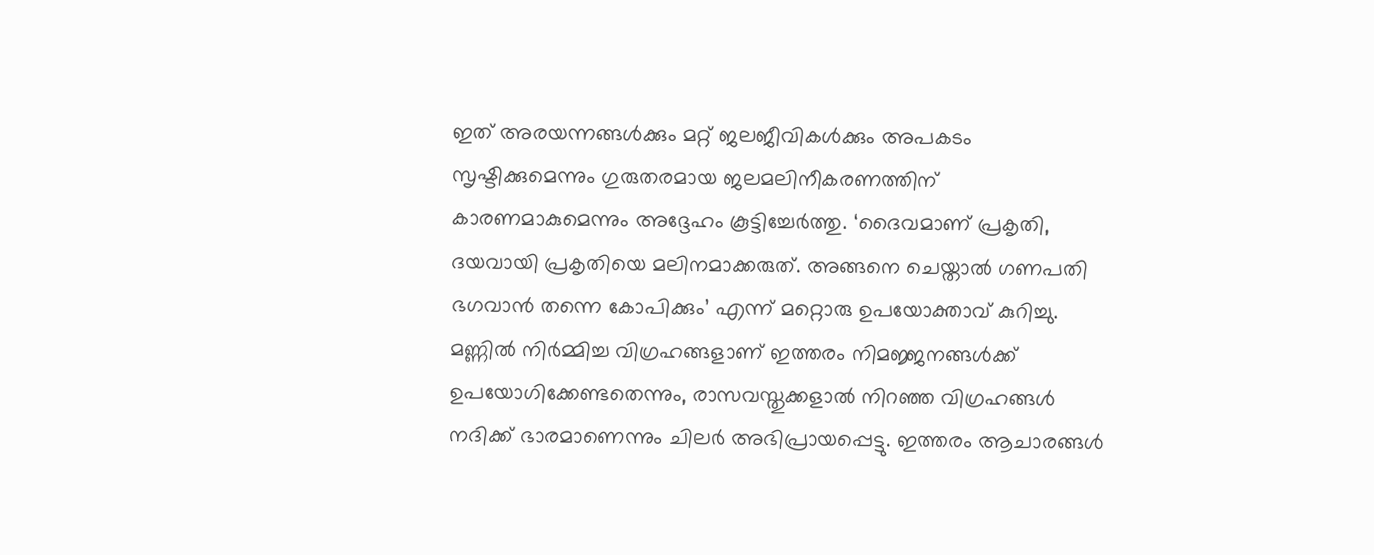ഇത് അരയന്നങ്ങൾക്കും മറ്റ് ജലജീവികൾക്കും അപകടം സൃഷ്ടിക്കുമെന്നും ഗുരുതരമായ ജലമലിനീകരണത്തിന് കാരണമാകുമെന്നും അദ്ദേഹം കൂട്ടിച്ചേർത്തു. ‘ദൈവമാണ് പ്രകൃതി, ദയവായി പ്രകൃതിയെ മലിനമാക്കരുത്. അങ്ങനെ ചെയ്താൽ ഗണപതി ഭഗവാൻ തന്നെ കോപിക്കും’ എന്ന് മറ്റൊരു ഉപയോക്താവ് കുറിച്ചു. മണ്ണിൽ നിർമ്മിച്ച വിഗ്രഹങ്ങളാണ് ഇത്തരം നിമജ്ജനങ്ങൾക്ക് ഉപയോഗിക്കേണ്ടതെന്നും, രാസവസ്തുക്കളാൽ നിറഞ്ഞ വിഗ്രഹങ്ങൾ നദിക്ക് ഭാരമാണെന്നും ചിലർ അഭിപ്രായപ്പെട്ടു. ഇത്തരം ആചാരങ്ങൾ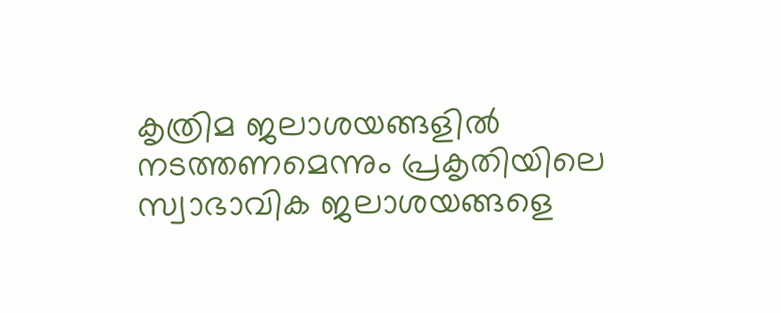കൃത്രിമ ജലാശയങ്ങളിൽ നടത്തണമെന്നും പ്രകൃതിയിലെ സ്വാഭാവിക ജലാശയങ്ങളെ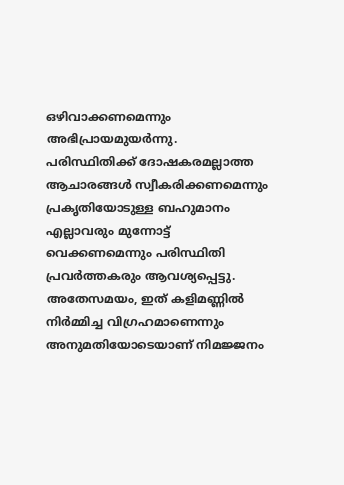ഒഴിവാക്കണമെന്നും അഭിപ്രായമുയർന്നു.
പരിസ്ഥിതിക്ക് ദോഷകരമല്ലാത്ത ആചാരങ്ങൾ സ്വീകരിക്കണമെന്നും പ്രകൃതിയോടുള്ള ബഹുമാനം എല്ലാവരും മുന്നോട്ട് വെക്കണമെന്നും പരിസ്ഥിതി പ്രവർത്തകരും ആവശ്യപ്പെട്ടു. അതേസമയം, ഇത് കളിമണ്ണിൽ നിർമ്മിച്ച വിഗ്രഹമാണെന്നും അനുമതിയോടെയാണ് നിമജ്ജനം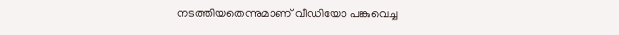നടത്തിയതെന്നുമാണ് വീഡിയോ പങ്കുവെച്ച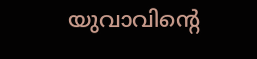യുവാവിൻ്റെ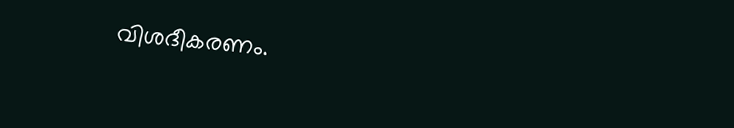വിശദീകരണം.